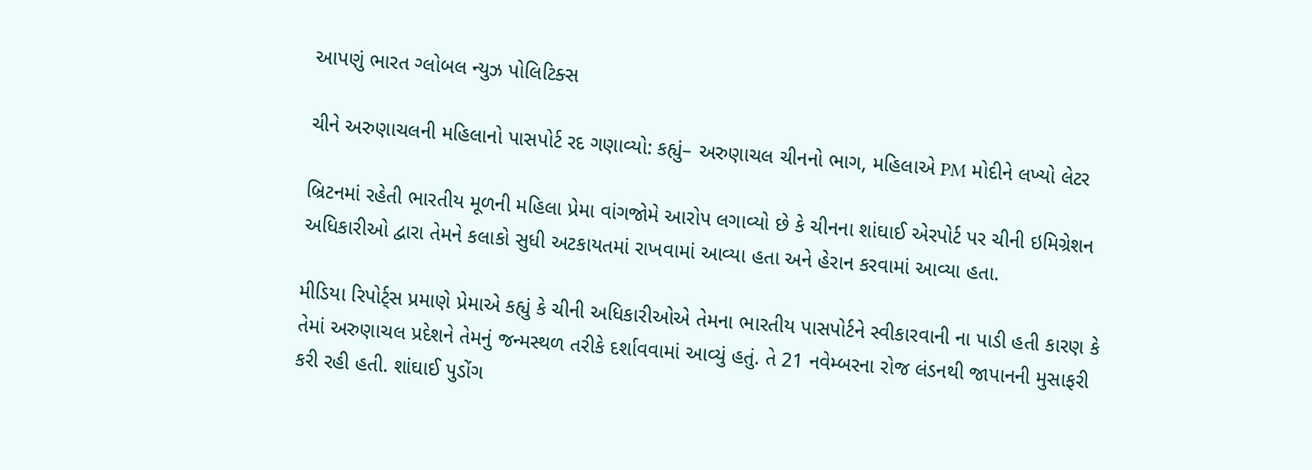આપણું ભારત ગ્લોબલ ન્યુઝ પોલિટિક્સ

ચીને અરુણાચલની મહિલાનો પાસપોર્ટ રદ ગણાવ્યો: કહ્યું– અરુણાચલ ચીનનો ભાગ, મહિલાએ PM મોદીને લખ્યો લેટર

બ્રિટનમાં રહેતી ભારતીય મૂળની મહિલા પ્રેમા વાંગજોમે આરોપ લગાવ્યો છે કે ચીનના શાંઘાઈ એરપોર્ટ પર ચીની ઇમિગ્રેશન અધિકારીઓ દ્વારા તેમને કલાકો સુધી અટકાયતમાં રાખવામાં આવ્યા હતા અને હેરાન કરવામાં આવ્યા હતા.

મીડિયા રિપોર્ટ્સ પ્રમાણે પ્રેમાએ કહ્યું કે ચીની અધિકારીઓએ તેમના ભારતીય પાસપોર્ટને સ્વીકારવાની ના પાડી હતી કારણ કે તેમાં અરુણાચલ પ્રદેશને તેમનું જન્મસ્થળ તરીકે દર્શાવવામાં આવ્યું હતું. તે 21 નવેમ્બરના રોજ લંડનથી જાપાનની મુસાફરી કરી રહી હતી. શાંઘાઈ પુડોંગ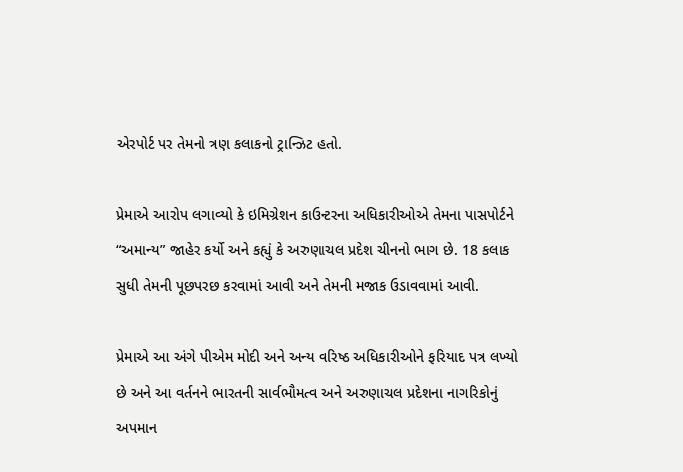એરપોર્ટ પર તેમનો ત્રણ કલાકનો ટ્રાન્ઝિટ હતો.

પ્રેમાએ આરોપ લગાવ્યો કે ઇમિગ્રેશન કાઉન્ટરના અધિકારીઓએ તેમના પાસપોર્ટને “અમાન્ય” જાહેર કર્યો અને કહ્યું કે અરુણાચલ પ્રદેશ ચીનનો ભાગ છે. 18 કલાક સુધી તેમની પૂછપરછ કરવામાં આવી અને તેમની મજાક ઉડાવવામાં આવી.

પ્રેમાએ આ અંગે પીએમ મોદી અને અન્ય વરિષ્ઠ અધિકારીઓને ફરિયાદ પત્ર લખ્યો છે અને આ વર્તનને ભારતની સાર્વભૌમત્વ અને અરુણાચલ પ્રદેશના નાગરિકોનું અપમાન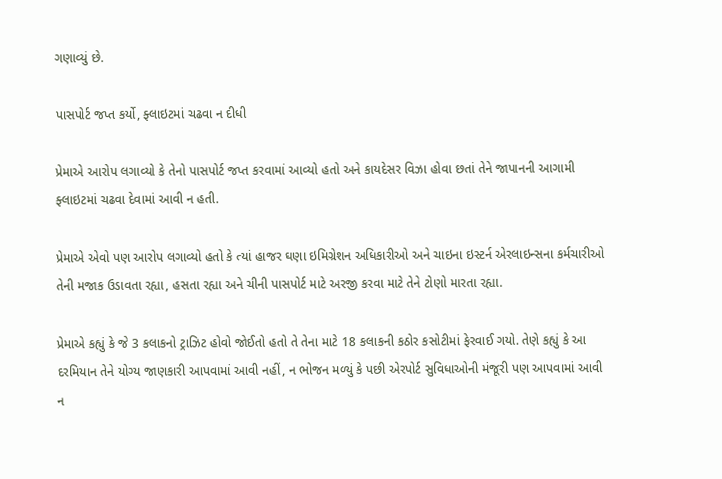ગણાવ્યું છે.

પાસપોર્ટ જપ્ત કર્યો, ફ્લાઇટમાં ચઢવા ન દીધી

પ્રેમાએ આરોપ લગાવ્યો કે તેનો પાસપોર્ટ જપ્ત કરવામાં આવ્યો હતો અને કાયદેસર વિઝા હોવા છતાં તેને જાપાનની આગામી ફ્લાઇટમાં ચઢવા દેવામાં આવી ન હતી.

પ્રેમાએ એવો પણ આરોપ લગાવ્યો હતો કે ત્યાં હાજર ઘણા ઇમિગ્રેશન અધિકારીઓ અને ચાઇના ઇસ્ટર્ન એરલાઇન્સના કર્મચારીઓ તેની મજાક ઉડાવતા રહ્યા, હસતા રહ્યા અને ચીની પાસપોર્ટ માટે અરજી કરવા માટે તેને ટોણો મારતા રહ્યા.

પ્રેમાએ કહ્યું કે જે 3 કલાકનો ટ્રાઝિટ હોવો જોઈતો હતો તે તેના માટે 18 કલાકની કઠોર કસોટીમાં ફેરવાઈ ગયો. તેણે કહ્યું કે આ દરમિયાન તેને યોગ્ય જાણકારી આપવામાં આવી નહીં, ન ભોજન મળ્યું કે પછી એરપોર્ટ સુવિધાઓની મંજૂરી પણ આપવામાં આવી ન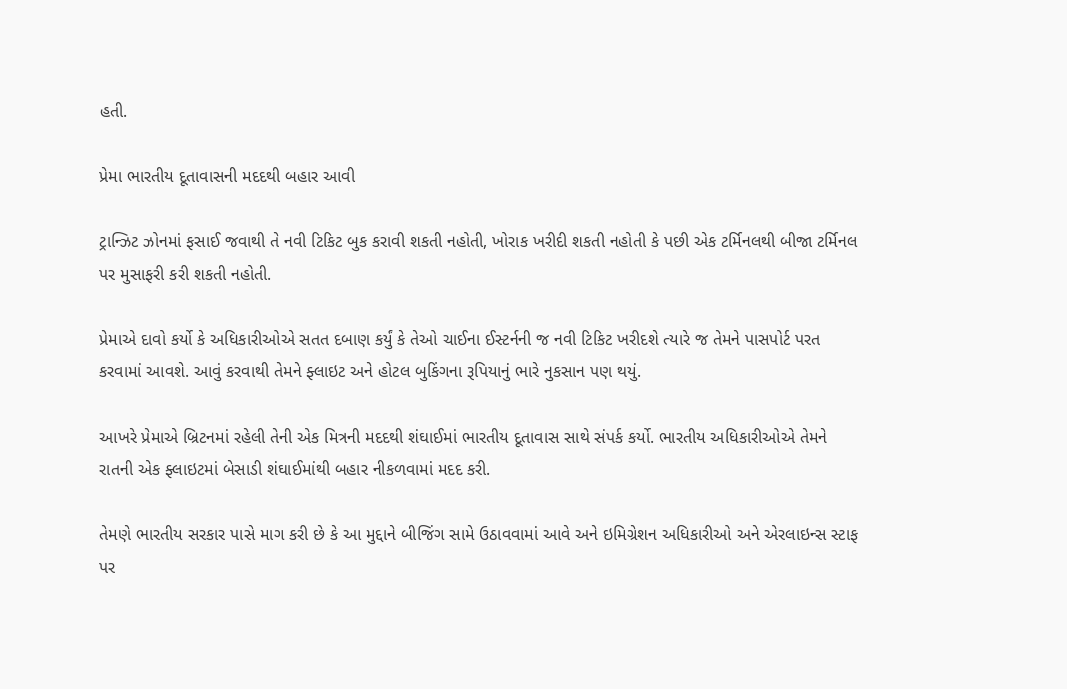હતી.

પ્રેમા ભારતીય દૂતાવાસની મદદથી બહાર આવી

ટ્રાન્ઝિટ ઝોનમાં ફસાઈ જવાથી તે નવી ટિકિટ બુક કરાવી શકતી નહોતી, ખોરાક ખરીદી શકતી નહોતી કે પછી એક ટર્મિનલથી બીજા ટર્મિનલ પર મુસાફરી કરી શકતી નહોતી.

પ્રેમાએ દાવો કર્યો કે અધિકારીઓએ સતત દબાણ કર્યું કે તેઓ ચાઈના ઈસ્ટર્નની જ નવી ટિકિટ ખરીદશે ત્યારે જ તેમને પાસપોર્ટ પરત કરવામાં આવશે. આવું કરવાથી તેમને ફ્લાઇટ અને હોટલ બુકિંગના રૂપિયાનું ભારે નુકસાન પણ થયું.

આખરે પ્રેમાએ બ્રિટનમાં રહેલી તેની એક મિત્રની મદદથી શંઘાઈમાં ભારતીય દૂતાવાસ સાથે સંપર્ક કર્યો. ભારતીય અધિકારીઓએ તેમને રાતની એક ફ્લાઇટમાં બેસાડી શંઘાઈમાંથી બહાર નીકળવામાં મદદ કરી.

તેમણે ભારતીય સરકાર પાસે માગ કરી છે કે આ મુદ્દાને બીજિંગ સામે ઉઠાવવામાં આવે અને ઇમિગ્રેશન અધિકારીઓ અને એરલાઇન્સ સ્ટાફ પર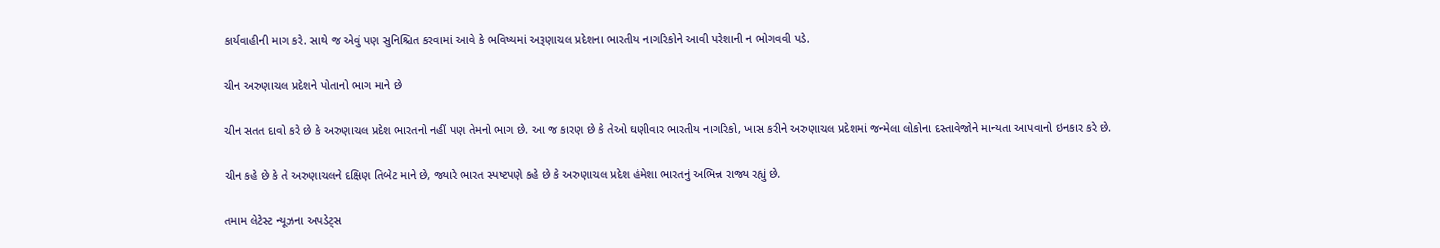કાર્યવાહીની માગ કરે. સાથે જ એવું પણ સુનિશ્ચિત કરવામાં આવે કે ભવિષ્યમાં અરૂણાચલ પ્રદેશના ભારતીય નાગરિકોને આવી પરેશાની ન ભોગવવી પડે.

ચીન અરુણાચલ પ્રદેશને પોતાનો ભાગ માને છે

ચીન સતત દાવો કરે છે કે અરુણાચલ પ્રદેશ ભારતનો નહીં પણ તેમનો ભાગ છે. આ જ કારણ છે કે તેઓ ઘણીવાર ભારતીય નાગરિકો, ખાસ કરીને અરુણાચલ પ્રદેશમાં જન્મેલા લોકોના દસ્તાવેજોને માન્યતા આપવાનો ઇનકાર કરે છે.

ચીન કહે છે કે તે અરુણાચલને દક્ષિણ તિબેટ માને છે, જ્યારે ભારત સ્પષ્ટપણે કહે છે કે અરુણાચલ પ્રદેશ હંમેશા ભારતનું અભિન્ન રાજ્ય રહ્યું છે.

તમામ લેટેસ્ટ ન્યૂઝના અપડેટ્સ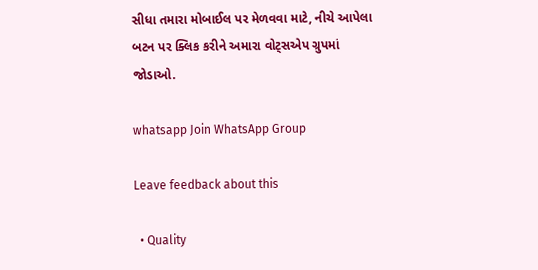સીધા તમારા મોબાઈલ પર મેળવવા માટે, નીચે આપેલા બટન પર ક્લિક કરીને અમારા વોટ્સએપ ગ્રુપમાં જોડાઓ.

whatsapp Join WhatsApp Group

Leave feedback about this

  • Quality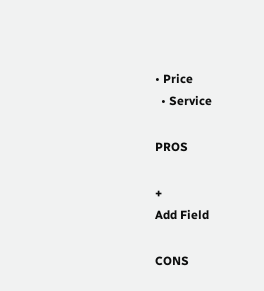• Price
  • Service

PROS

+
Add Field

CONS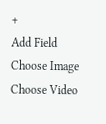+
Add Field
Choose Image
Choose Video